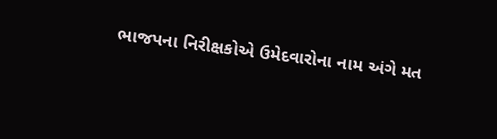ભાજપના નિરીક્ષકોએ ઉમેદવારોના નામ અંગે મત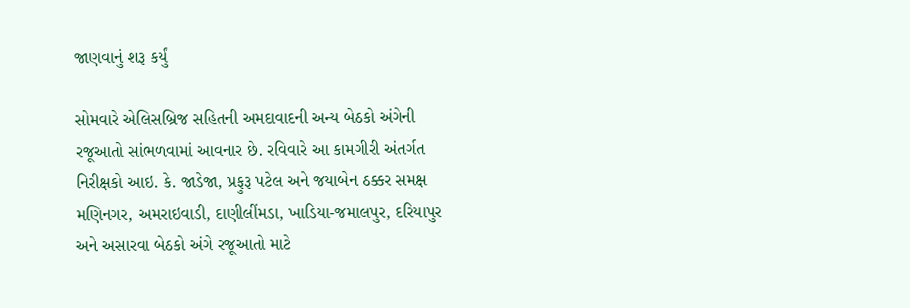જાણવાનું શરૂ કર્યું

સોમવારે એલિસબ્રિજ સહિતની અમદાવાદની અન્ય બેઠકો અંગેની રજૂઆતો સાંભળવામાં આવનાર છે. રવિવારે આ કામગીરી અંતર્ગત નિરીક્ષકો આઇ. કે. જાડેજા, પ્રફુરૂ પટેલ અને જયાબેન ઠક્કર સમક્ષ મણિનગર, અમરાઇવાડી, દાણીલીંમડા, ખાડિયા-જમાલપુર, દરિયાપુર અને અસારવા બેઠકો અંગે રજૂઆતો માટે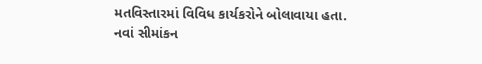મતવિસ્તારમાં વિવિધ કાર્યકરોને બોલાવાયા હતા.
નવાં સીમાંકન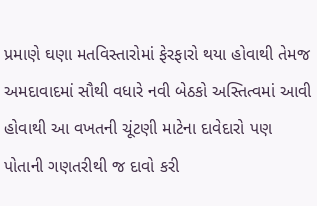પ્રમાણે ઘણા મતવિસ્તારોમાં ફેરફારો થયા હોવાથી તેમજ અમદાવાદમાં સૌથી વધારે નવી બેઠકો અસ્તિત્વમાં આવી હોવાથી આ વખતની ચૂંટણી માટેના દાવેદારો પણ પોતાની ગણતરીથી જ દાવો કરી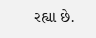રહ્યા છે.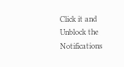Click it and Unblock the Notifications